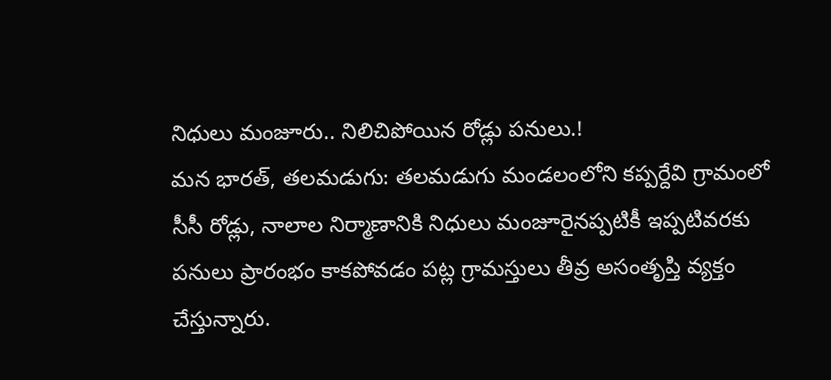నిధులు మంజూరు.. నిలిచిపోయిన రోడ్లు పనులు.!
మన భారత్, తలమడుగు: తలమడుగు మండలంలోని కప్పర్దేవి గ్రామంలో సీసీ రోడ్లు, నాలాల నిర్మాణానికి నిధులు మంజూరైనప్పటికీ ఇప్పటివరకు పనులు ప్రారంభం కాకపోవడం పట్ల గ్రామస్తులు తీవ్ర అసంతృప్తి వ్యక్తం చేస్తున్నారు.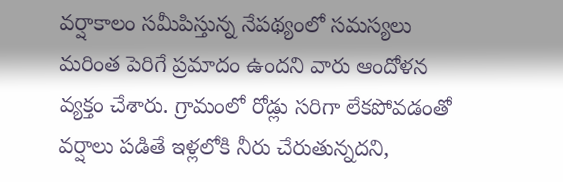వర్షాకాలం సమీపిస్తున్న నేపథ్యంలో సమస్యలు మరింత పెరిగే ప్రమాదం ఉందని వారు ఆందోళన వ్యక్తం చేశారు. గ్రామంలో రోడ్లు సరిగా లేకపోవడంతో వర్షాలు పడితే ఇళ్లలోకి నీరు చేరుతున్నదని,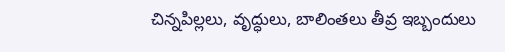చిన్నపిల్లలు, వృద్ధులు, బాలింతలు తీవ్ర ఇబ్బందులు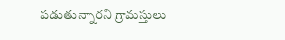పడుతున్నారని గ్రామస్తులు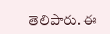తెలిపారు. ఈ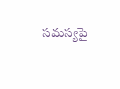సమస్యపై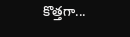కొత్తగా...